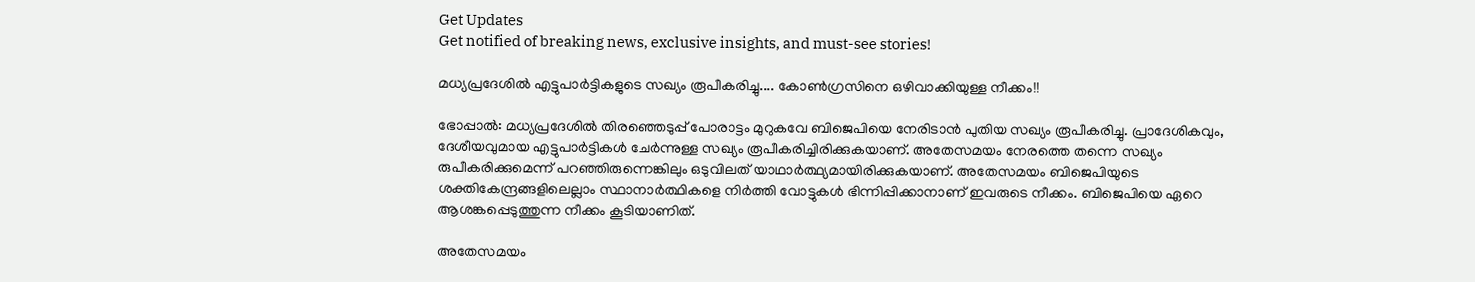Get Updates
Get notified of breaking news, exclusive insights, and must-see stories!

മധ്യപ്രദേശില്‍ എട്ടുപാര്‍ട്ടികളുടെ സഖ്യം രൂപീകരിച്ചു.... കോണ്‍ഗ്രസിനെ ഒഴിവാക്കിയുള്ള നീക്കം!!

ഭോപ്പാല്‍: മധ്യപ്രദേശില്‍ തിരഞ്ഞെടുപ്പ് പോരാട്ടം മുറുകവേ ബിജെപിയെ നേരിടാന്‍ പുതിയ സഖ്യം രൂപീകരിച്ചു. പ്രാദേശികവും, ദേശീയവുമായ എട്ടുപാര്‍ട്ടികള്‍ ചേര്‍ന്നുള്ള സഖ്യം രൂപീകരിച്ചിരിക്കുകയാണ്. അതേസമയം നേരത്തെ തന്നെ സഖ്യം രുപീകരിക്കുമെന്ന് പറഞ്ഞിരുന്നെങ്കിലും ഒടുവിലത് യാഥാര്‍ത്ഥ്യമായിരിക്കുകയാണ്. അതേസമയം ബിജെപിയുടെ ശക്തികേന്ദ്രങ്ങളിലെല്ലാം സ്ഥാനാര്‍ത്ഥികളെ നിര്‍ത്തി വോട്ടുകള്‍ ഭിന്നിപ്പിക്കാനാണ് ഇവരുടെ നീക്കം. ബിജെപിയെ ഏറെ ആശങ്കപ്പെടുത്തുന്ന നീക്കം കൂടിയാണിത്.

അതേസമയം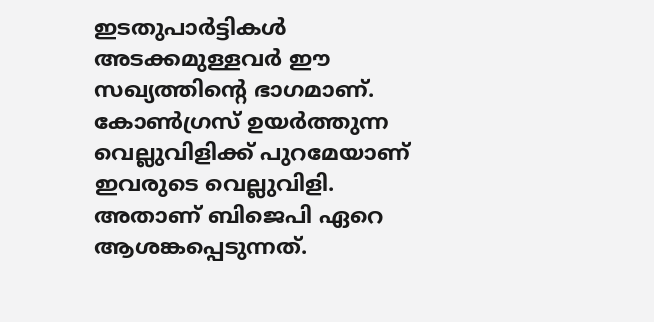ഇടതുപാര്‍ട്ടികള്‍ അടക്കമുള്ളവര്‍ ഈ സഖ്യത്തിന്റെ ഭാഗമാണ്. കോണ്‍ഗ്രസ് ഉയര്‍ത്തുന്ന വെല്ലുവിളിക്ക് പുറമേയാണ് ഇവരുടെ വെല്ലുവിളി. അതാണ് ബിജെപി ഏറെ ആശങ്കപ്പെടുന്നത്.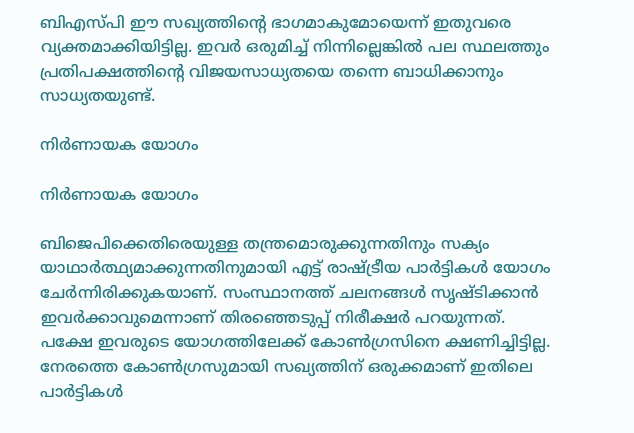ബിഎസ്പി ഈ സഖ്യത്തിന്റെ ഭാഗമാകുമോയെന്ന് ഇതുവരെ വ്യക്തമാക്കിയിട്ടില്ല. ഇവര്‍ ഒരുമിച്ച് നിന്നില്ലെങ്കില്‍ പല സ്ഥലത്തും പ്രതിപക്ഷത്തിന്റെ വിജയസാധ്യതയെ തന്നെ ബാധിക്കാനും സാധ്യതയുണ്ട്.

നിര്‍ണായക യോഗം

നിര്‍ണായക യോഗം

ബിജെപിക്കെതിരെയുള്ള തന്ത്രമൊരുക്കുന്നതിനും സക്യം യാഥാര്‍ത്ഥ്യമാക്കുന്നതിനുമായി എട്ട് രാഷ്ട്രീയ പാര്‍ട്ടികള്‍ യോഗം ചേര്‍ന്നിരിക്കുകയാണ്. സംസ്ഥാനത്ത് ചലനങ്ങള്‍ സൃഷ്ടിക്കാന്‍ ഇവര്‍ക്കാവുമെന്നാണ് തിരഞ്ഞെടുപ്പ് നിരീക്ഷര്‍ പറയുന്നത്. പക്ഷേ ഇവരുടെ യോഗത്തിലേക്ക് കോണ്‍ഗ്രസിനെ ക്ഷണിച്ചിട്ടില്ല. നേരത്തെ കോണ്‍ഗ്രസുമായി സഖ്യത്തിന് ഒരുക്കമാണ് ഇതിലെ പാര്‍ട്ടികള്‍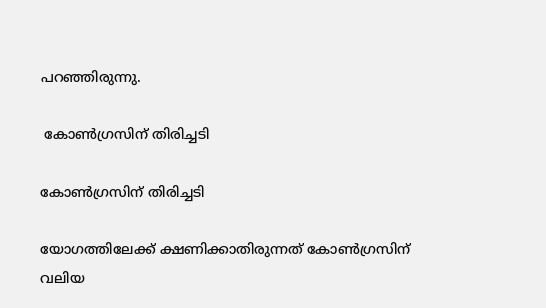പറഞ്ഞിരുന്നു.

 കോണ്‍ഗ്രസിന് തിരിച്ചടി

കോണ്‍ഗ്രസിന് തിരിച്ചടി

യോഗത്തിലേക്ക് ക്ഷണിക്കാതിരുന്നത് കോണ്‍ഗ്രസിന് വലിയ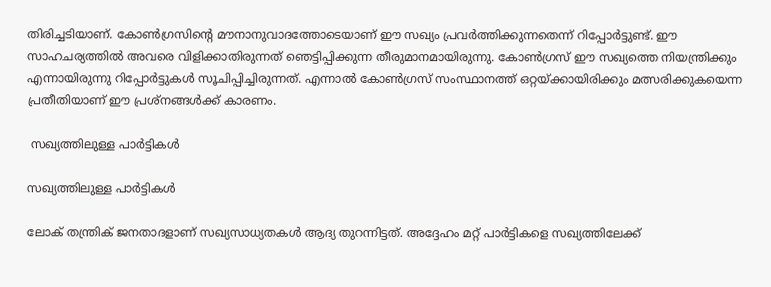തിരിച്ചടിയാണ്. കോണ്‍ഗ്രസിന്റെ മൗനാനുവാദത്തോടെയാണ് ഈ സഖ്യം പ്രവര്‍ത്തിക്കുന്നതെന്ന് റിപ്പോര്‍ട്ടുണ്ട്. ഈ സാഹചര്യത്തില്‍ അവരെ വിളിക്കാതിരുന്നത് ഞെട്ടിപ്പിക്കുന്ന തീരുമാനമായിരുന്നു. കോണ്‍ഗ്രസ് ഈ സഖ്യത്തെ നിയന്ത്രിക്കും എന്നായിരുന്നു റിപ്പോര്‍ട്ടുകള്‍ സൂചിപ്പിച്ചിരുന്നത്. എന്നാല്‍ കോണ്‍ഗ്രസ് സംസ്ഥാനത്ത് ഒറ്റയ്ക്കായിരിക്കും മത്സരിക്കുകയെന്ന പ്രതീതിയാണ് ഈ പ്രശ്‌നങ്ങള്‍ക്ക് കാരണം.

 സഖ്യത്തിലുള്ള പാര്‍ട്ടികള്‍

സഖ്യത്തിലുള്ള പാര്‍ട്ടികള്‍

ലോക് തന്ത്രിക് ജനതാദളാണ് സഖ്യസാധ്യതകള്‍ ആദ്യ തുറന്നിട്ടത്. അദ്ദേഹം മറ്റ് പാര്‍ട്ടികളെ സഖ്യത്തിലേക്ക്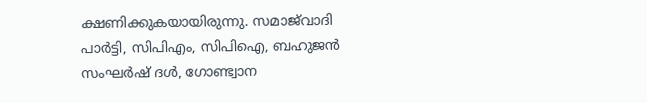ക്ഷണിക്കുകയായിരുന്നു. സമാജ്‌വാദി പാര്‍ട്ടി, സിപിഎം, സിപിഐ, ബഹുജന്‍ സംഘര്‍ഷ് ദള്‍, ഗോണ്ട്വാന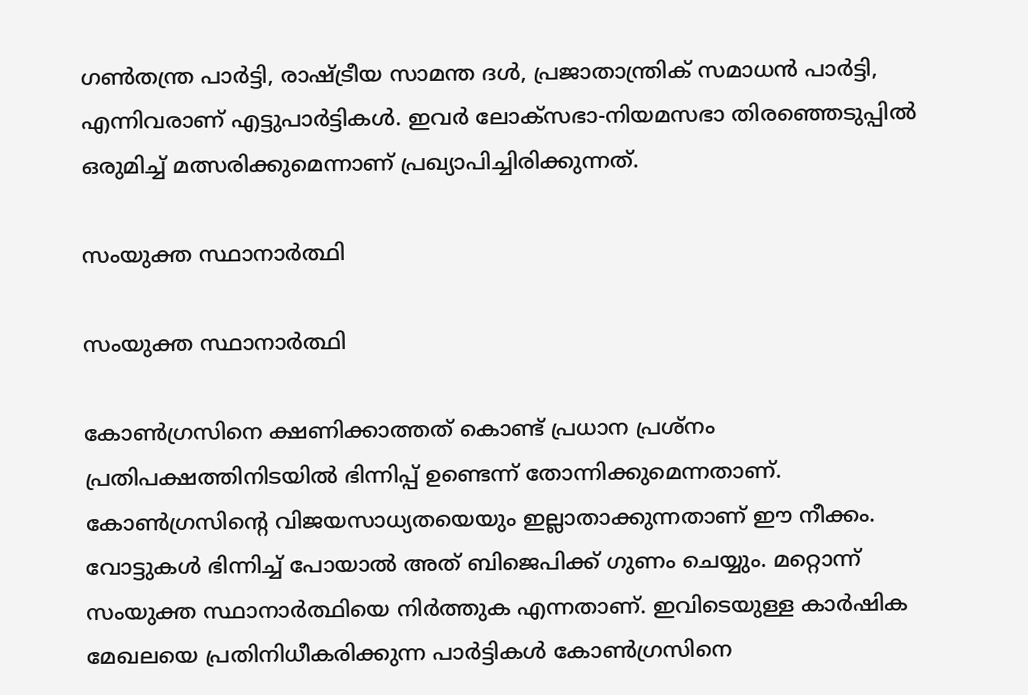ഗണ്‍തന്ത്ര പാര്‍ട്ടി, രാഷ്ട്രീയ സാമന്ത ദള്‍, പ്രജാതാന്ത്രിക് സമാധന്‍ പാര്‍ട്ടി, എന്നിവരാണ് എട്ടുപാര്‍ട്ടികള്‍. ഇവര്‍ ലോക്‌സഭാ-നിയമസഭാ തിരഞ്ഞെടുപ്പില്‍ ഒരുമിച്ച് മത്സരിക്കുമെന്നാണ് പ്രഖ്യാപിച്ചിരിക്കുന്നത്.

സംയുക്ത സ്ഥാനാര്‍ത്ഥി

സംയുക്ത സ്ഥാനാര്‍ത്ഥി

കോണ്‍ഗ്രസിനെ ക്ഷണിക്കാത്തത് കൊണ്ട് പ്രധാന പ്രശ്‌നം പ്രതിപക്ഷത്തിനിടയില്‍ ഭിന്നിപ്പ് ഉണ്ടെന്ന് തോന്നിക്കുമെന്നതാണ്. കോണ്‍ഗ്രസിന്റെ വിജയസാധ്യതയെയും ഇല്ലാതാക്കുന്നതാണ് ഈ നീക്കം. വോട്ടുകള്‍ ഭിന്നിച്ച് പോയാല്‍ അത് ബിജെപിക്ക് ഗുണം ചെയ്യും. മറ്റൊന്ന് സംയുക്ത സ്ഥാനാര്‍ത്ഥിയെ നിര്‍ത്തുക എന്നതാണ്. ഇവിടെയുള്ള കാര്‍ഷിക മേഖലയെ പ്രതിനിധീകരിക്കുന്ന പാര്‍ട്ടികള്‍ കോണ്‍ഗ്രസിനെ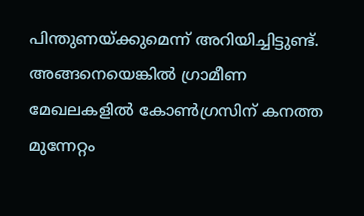പിന്തുണയ്ക്കുമെന്ന് അറിയിച്ചിട്ടുണ്ട്. അങ്ങനെയെങ്കില്‍ ഗ്രാമീണ മേഖലകളില്‍ കോണ്‍ഗ്രസിന് കനത്ത മുന്നേറ്റം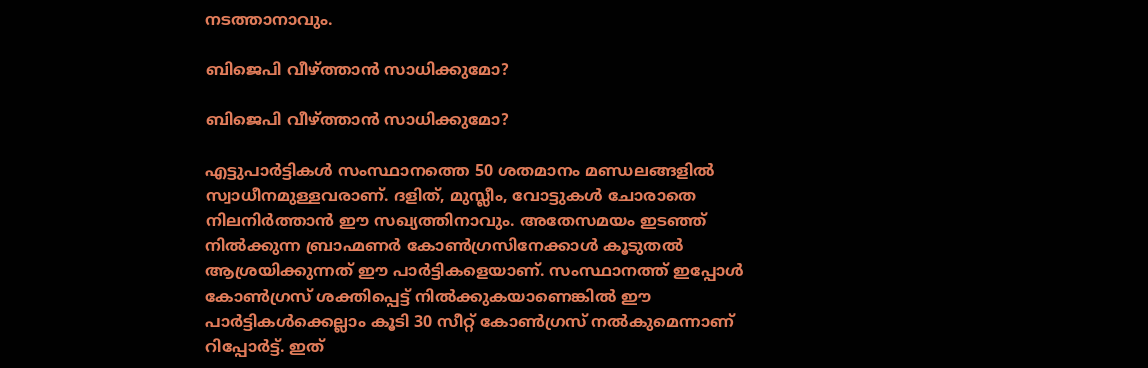നടത്താനാവും.

ബിജെപി വീഴ്ത്താന്‍ സാധിക്കുമോ?

ബിജെപി വീഴ്ത്താന്‍ സാധിക്കുമോ?

എട്ടുപാര്‍ട്ടികള്‍ സംസ്ഥാനത്തെ 50 ശതമാനം മണ്ഡലങ്ങളില്‍ സ്വാധീനമുള്ളവരാണ്. ദളിത്, മുസ്ലീം, വോട്ടുകള്‍ ചോരാതെ നിലനിര്‍ത്താന്‍ ഈ സഖ്യത്തിനാവും. അതേസമയം ഇടഞ്ഞ് നില്‍ക്കുന്ന ബ്രാഹ്മണര്‍ കോണ്‍ഗ്രസിനേക്കാള്‍ കൂടുതല്‍ ആശ്രയിക്കുന്നത് ഈ പാര്‍ട്ടികളെയാണ്. സംസ്ഥാനത്ത് ഇപ്പോള്‍ കോണ്‍ഗ്രസ് ശക്തിപ്പെട്ട് നില്‍ക്കുകയാണെങ്കില്‍ ഈ പാര്‍ട്ടികള്‍ക്കെല്ലാം കൂടി 30 സീറ്റ് കോണ്‍ഗ്രസ് നല്‍കുമെന്നാണ് റിപ്പോര്‍ട്ട്. ഇത്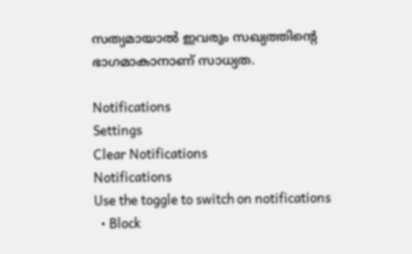സത്യമായാല്‍ ഇവരും സഖ്യത്തിന്റെ ഭാഗമാകാനാണ് സാധ്യത.

Notifications
Settings
Clear Notifications
Notifications
Use the toggle to switch on notifications
  • Block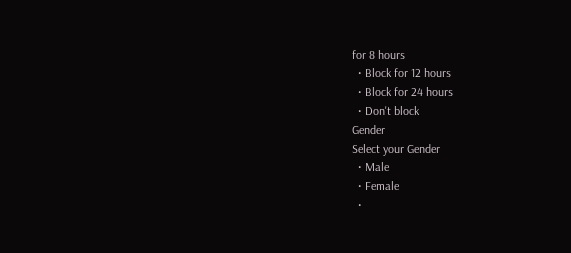for 8 hours
  • Block for 12 hours
  • Block for 24 hours
  • Don't block
Gender
Select your Gender
  • Male
  • Female
  •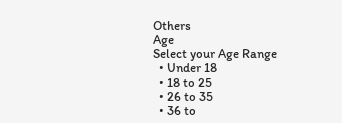Others
Age
Select your Age Range
  • Under 18
  • 18 to 25
  • 26 to 35
  • 36 to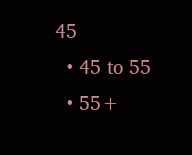45
  • 45 to 55
  • 55+